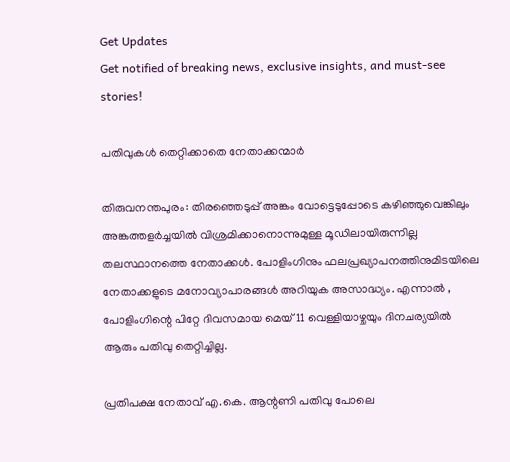Get Updates
Get notified of breaking news, exclusive insights, and must-see stories!

പതിവുകള്‍ തെറ്റിക്കാതെ നേതാക്കന്മാര്‍

തിരുവനന്തപുരം: തിരഞ്ഞെടുപ്പ് അങ്കം വോട്ടെടുപ്പോടെ കഴിഞ്ഞുവെങ്കിലും അങ്കത്തളര്‍ച്ചയില്‍ വിശ്രമിക്കാനൊന്നുമുള്ള മൂഡിലായിരുന്നില്ല തലസ്ഥാനത്തെ നേതാക്കള്‍. പോളിംഗിനും ഫലപ്രഖ്യാപനത്തിനുമിടയിലെ നേതാക്കളുടെ മനോവ്യാപാരങ്ങള്‍ അറിയുക അസാദ്ധ്യം. എന്നാല്‍ , പോളിംഗിന്റെ പിറ്റേ ദിവസമായ മെയ് 11 വെള്ളിയാഴ്ചയും ദിനചര്യയില്‍ ആരും പതിവു തെറ്റിച്ചില്ല.

പ്രതിപക്ഷ നേതാവ് എ.കെ. ആന്റണി പതിവു പോലെ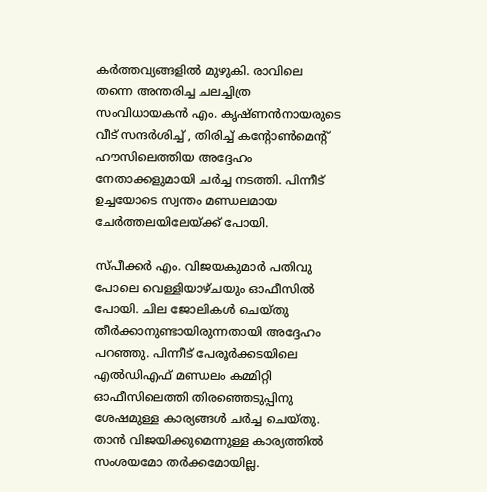കര്‍ത്തവ്യങ്ങളില്‍ മുഴുകി. രാവിലെ തന്നെ അന്തരിച്ച ചലച്ചിത്ര സംവിധായകന്‍ എം. കൃഷ്ണന്‍നായരുടെ വീട് സന്ദര്‍ശിച്ച് , തിരിച്ച് കന്റോണ്‍മെന്റ് ഹൗസിലെത്തിയ അദ്ദേഹം നേതാക്കളുമായി ചര്‍ച്ച നടത്തി. പിന്നീട് ഉച്ചയോടെ സ്വന്തം മണ്ഡലമായ ചേര്‍ത്തലയിലേയ്ക്ക് പോയി.

സ്പീക്കര്‍ എം. വിജയകുമാര്‍ പതിവു പോലെ വെള്ളിയാഴ്ചയും ഓഫീസില്‍ പോയി. ചില ജോലികള്‍ ചെയ്തു തീര്‍ക്കാനുണ്ടായിരുന്നതായി അദ്ദേഹം പറഞ്ഞു. പിന്നീട് പേരൂര്‍ക്കടയിലെ എല്‍ഡിഎഫ് മണ്ഡലം കമ്മിറ്റി ഓഫീസിലെത്തി തിരഞ്ഞെടുപ്പിനു ശേഷമുള്ള കാര്യങ്ങള്‍ ചര്‍ച്ച ചെയ്തു. താന്‍ വിജയിക്കുമെന്നുള്ള കാര്യത്തില്‍ സംശയമോ തര്‍ക്കമോയില്ല.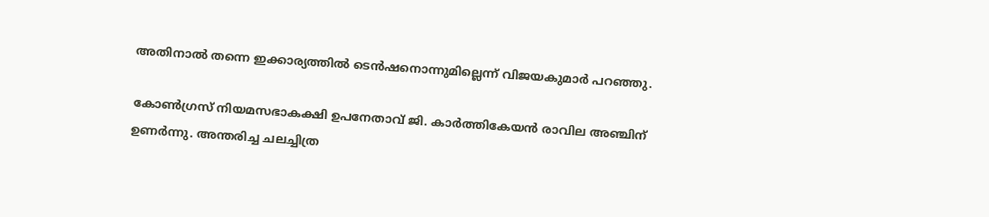അതിനാല്‍ തന്നെ ഇക്കാര്യത്തില്‍ ടെന്‍ഷനൊന്നുമില്ലെന്ന് വിജയകുമാര്‍ പറഞ്ഞു.

കോണ്‍ഗ്രസ് നിയമസഭാകക്ഷി ഉപനേതാവ് ജി. കാര്‍ത്തികേയന്‍ രാവില അഞ്ചിന് ഉണര്‍ന്നു. അന്തരിച്ച ചലച്ചിത്ര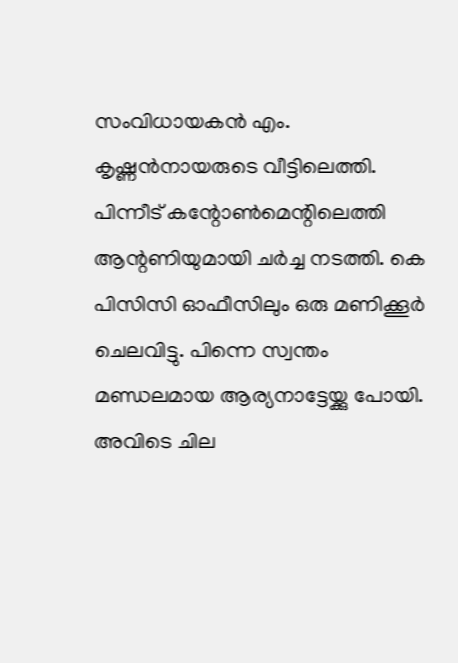സംവിധായകന്‍ എം. കൃഷ്ണന്‍നായരുടെ വീട്ടിലെത്തി. പിന്നീട് കന്റോണ്‍മെന്റിലെത്തി ആന്റണിയുമായി ചര്‍ച്ച നടത്തി. കെ പിസിസി ഓഫീസിലും ഒരു മണിക്കൂര്‍ ചെലവിട്ടു. പിന്നെ സ്വന്തം മണ്ഡലമായ ആര്യനാട്ടേയ്ക്കു പോയി. അവിടെ ചില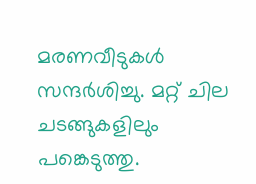മരണവീടുകള്‍ സന്ദര്‍ശിച്ചു. മറ്റ് ചില ചടങ്ങുകളിലും പങ്കെടുത്തു.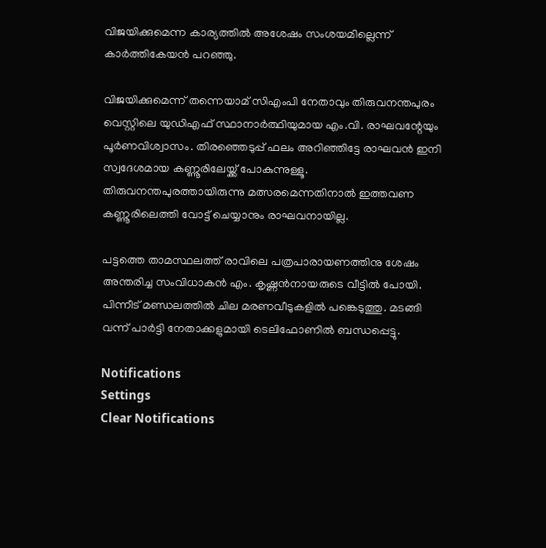വിജയിക്കുമെന്ന കാര്യത്തില്‍ അശേഷം സംശയമില്ലെന്ന് കാര്‍ത്തികേയന്‍ പറഞ്ഞു.

വിജയിക്കുമെന്ന് തന്നെയാമ് സിഎംപി നേതാവും തിരുവനന്തപുരം വെസ്റ്റിലെ യുഡിഎഫ് സ്ഥാനാര്‍ത്ഥിയുമായ എം.വി. രാഘവന്റേയും പൂര്‍ണവിശ്വാസം. തിരഞ്ഞെടുപ്പ് ഫലം അറിഞ്ഞിട്ടേ രാഘവന്‍ ഇനി സ്വദേശമായ കണ്ണൂരിലേയ്ക്ക് പോകുന്നുള്ളൂ. തിരുവനന്തപുരത്തായിരുന്നു മത്സരമെന്നതിനാല്‍ ഇത്തവണ കണ്ണൂരിലെത്തി വോട്ട് ചെയ്യാനും രാഘവനായില്ല.

പട്ടത്തെ താമസ്ഥലത്ത് രാവിലെ പത്രപാരായണത്തിനു ശേഷം അന്തരിച്ച സംവിധാകന്‍ എം. കൃഷ്ണന്‍നായരുടെ വീട്ടില്‍ പോയി. പിന്നീട് മണ്ഡലത്തില്‍ ചില മരണവീടുകളില്‍ പങ്കെടുത്തു. മടങ്ങി വന്ന് പാര്‍ട്ടി നേതാക്കളുമായി ടെലിഫോണില്‍ ബന്ധപ്പെട്ടു.

Notifications
Settings
Clear Notifications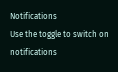Notifications
Use the toggle to switch on notifications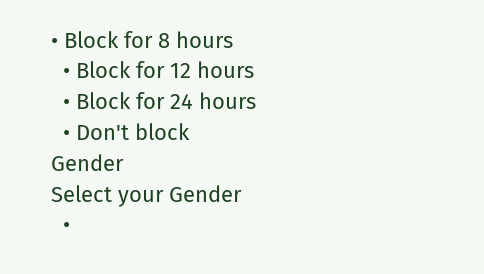• Block for 8 hours
  • Block for 12 hours
  • Block for 24 hours
  • Don't block
Gender
Select your Gender
  •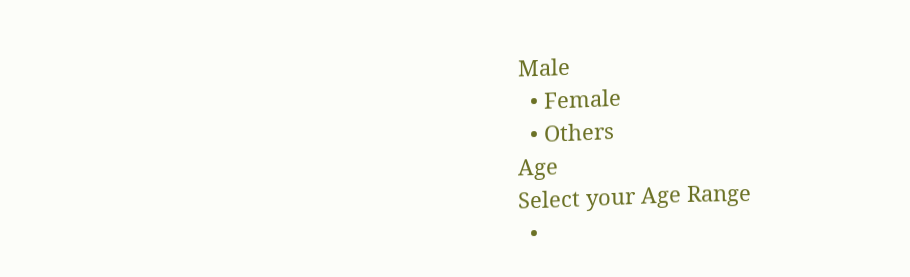Male
  • Female
  • Others
Age
Select your Age Range
  •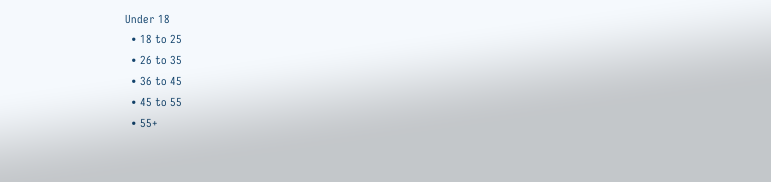Under 18
  • 18 to 25
  • 26 to 35
  • 36 to 45
  • 45 to 55
  • 55+